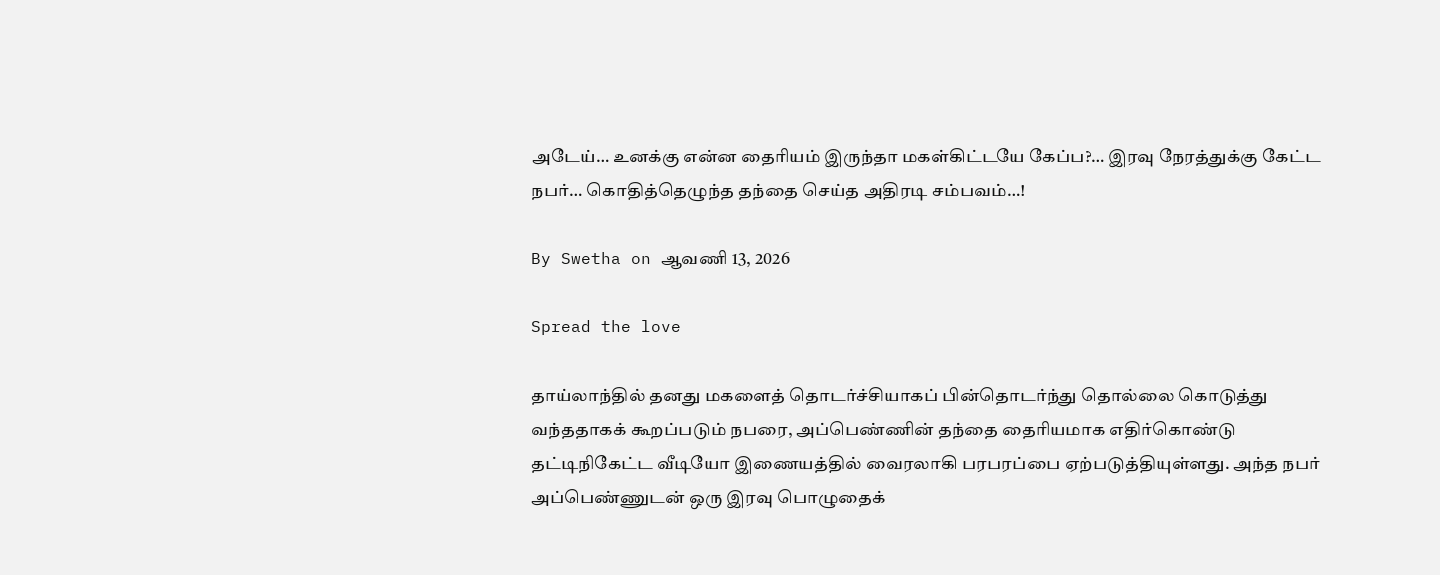அடேய்… உனக்கு என்ன தைரியம் இருந்தா மகள்கிட்டயே கேப்ப?… இரவு நேரத்துக்கு கேட்ட நபர்… கொதித்தெழுந்த தந்தை செய்த அதிரடி சம்பவம்…!

By Swetha on ஆவணி 13, 2026

Spread the love

தாய்லாந்தில் தனது மகளைத் தொடர்ச்சியாகப் பின்தொடர்ந்து தொல்லை கொடுத்து வந்ததாகக் கூறப்படும் நபரை, அப்பெண்ணின் தந்தை தைரியமாக எதிர்கொண்டு தட்டிநிகேட்ட வீடியோ இணையத்தில் வைரலாகி பரபரப்பை ஏற்படுத்தியுள்ளது. அந்த நபர் அப்பெண்ணுடன் ஒரு இரவு பொழுதைக்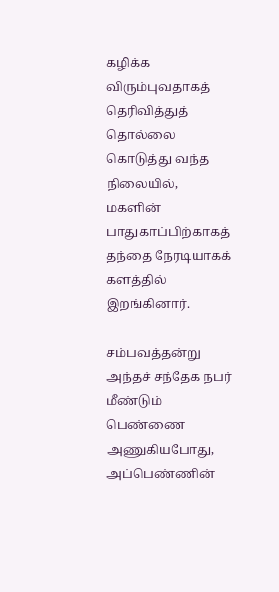கழிக்க விரும்புவதாகத் தெரிவித்துத் தொல்லை கொடுத்து வந்த நிலையில், மகளின் பாதுகாப்பிற்காகத் தந்தை நேரடியாகக் களத்தில் இறங்கினார்.

சம்பவத்தன்று அந்தச் சந்தேக நபர் மீண்டும் பெண்ணை அணுகியபோது, அப்பெண்ணின்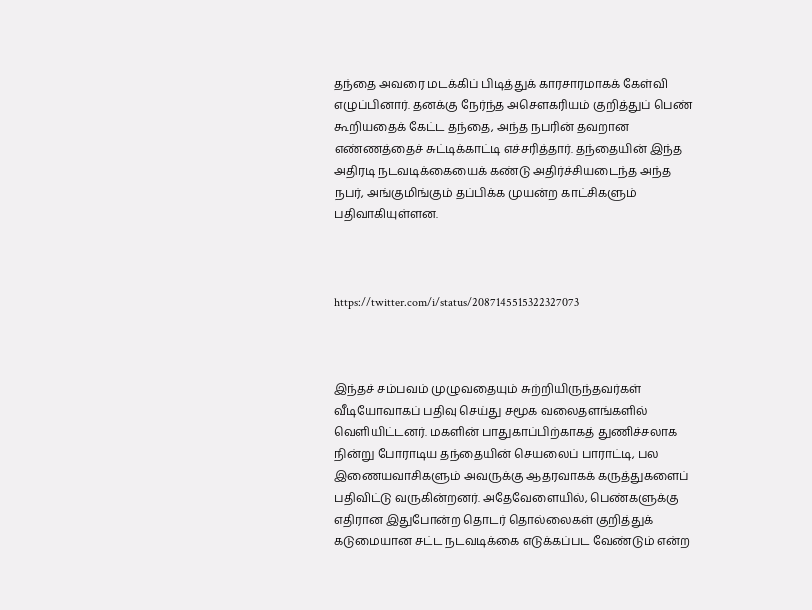தந்தை அவரை மடக்கிப் பிடித்துக் காரசாரமாகக் கேள்வி எழுப்பினார். தனக்கு நேர்ந்த அசௌகரியம் குறித்துப் பெண் கூறியதைக் கேட்ட தந்தை, அந்த நபரின் தவறான எண்ணத்தைச் சுட்டிக்காட்டி எச்சரித்தார். தந்தையின் இந்த அதிரடி நடவடிக்கையைக் கண்டு அதிர்ச்சியடைந்த அந்த நபர், அங்குமிங்கும் தப்பிக்க முயன்ற காட்சிகளும் பதிவாகியுள்ளன.



https://twitter.com/i/status/2087145515322327073



இந்தச் சம்பவம் முழுவதையும் சுற்றியிருந்தவர்கள் வீடியோவாகப் பதிவு செய்து சமூக வலைதளங்களில் வெளியிட்டனர். மகளின் பாதுகாப்பிற்காகத் துணிச்சலாக நின்று போராடிய தந்தையின் செயலைப் பாராட்டி, பல இணையவாசிகளும் அவருக்கு ஆதரவாகக் கருத்துகளைப் பதிவிட்டு வருகின்றனர். அதேவேளையில், பெண்களுக்கு எதிரான இதுபோன்ற தொடர் தொல்லைகள் குறித்துக் கடுமையான சட்ட நடவடிக்கை எடுக்கப்பட வேண்டும் என்ற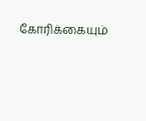கோரிக்கையும்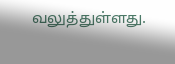வலுத்துள்ளது.